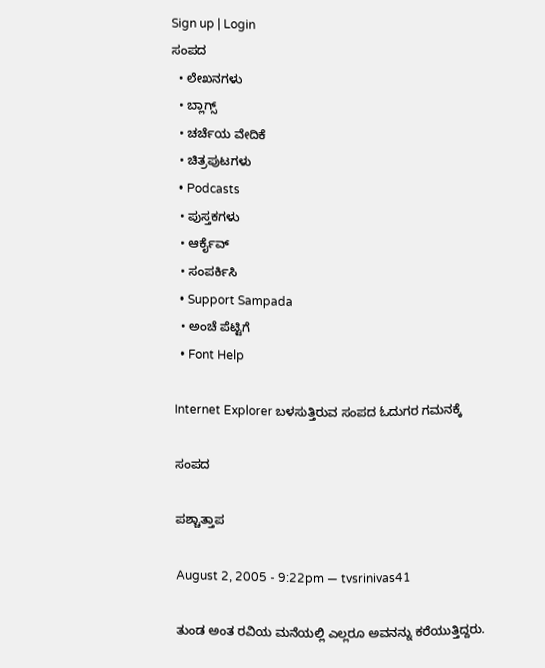Sign up | Login
ಸಂಪದ
  • ಲೇಖನಗಳು
  • ಬ್ಲಾಗ್ಸ್
  • ಚರ್ಚೆಯ ವೇದಿಕೆ
  • ಚಿತ್ರಪುಟಗಳು
  • Podcasts
  • ಪುಸ್ತಕಗಳು
  • ಆರ್ಕೈವ್
  • ಸಂಪರ್ಕಿಸಿ
  • Support Sampada
  • ಅಂಚೆ ಪೆಟ್ಟಿಗೆ
  • Font Help

Internet Explorer ಬಳಸುತ್ತಿರುವ ಸಂಪದ ಓದುಗರ ಗಮನಕ್ಕೆ

ಸಂಪದ

ಪಶ್ಚಾತ್ತಾಪ

August 2, 2005 - 9:22pm — tvsrinivas41

ತುಂಡ ಅಂತ ರವಿಯ ಮನೆಯಲ್ಲಿ ಎಲ್ಲರೂ ಅವನನ್ನು ಕರೆಯುತ್ತಿದ್ದರು.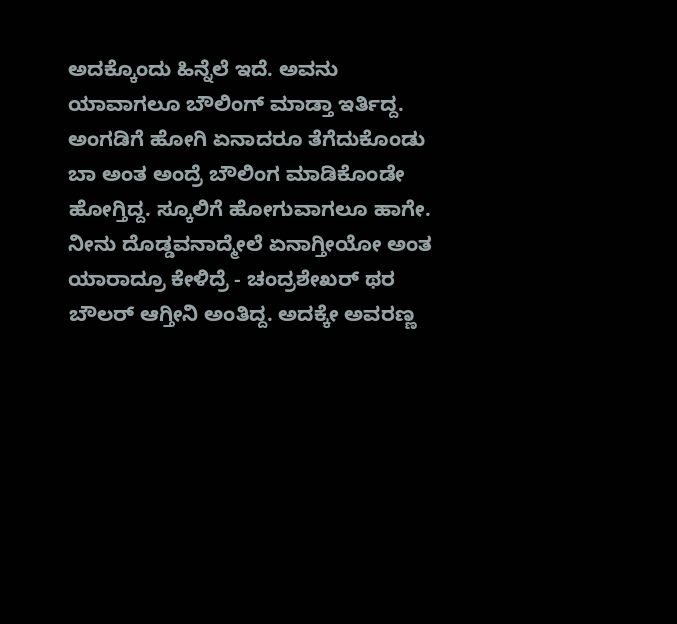ಅದಕ್ಕೊಂದು ಹಿನ್ನೆಲೆ ಇದೆ. ಅವನು ಯಾವಾಗಲೂ ಬೌಲಿಂಗ್ ಮಾಡ್ತಾ ಇರ್ತಿದ್ದ. ಅಂಗಡಿಗೆ ಹೋಗಿ ಏನಾದರೂ ತೆಗೆದುಕೊಂಡು ಬಾ ಅಂತ ಅಂದ್ರೆ ಬೌಲಿಂಗ ಮಾಡಿಕೊಂಡೇ ಹೋಗ್ತಿದ್ದ. ಸ್ಕೂಲಿಗೆ ಹೋಗುವಾಗಲೂ ಹಾಗೇ. ನೀನು ದೊಡ್ಡವನಾದ್ಮೇಲೆ ಏನಾಗ್ತೀಯೋ ಅಂತ ಯಾರಾದ್ರೂ ಕೇಳಿದ್ರೆ - ಚಂದ್ರಶೇಖರ್ ಥರ ಬೌಲರ್ ಆಗ್ತೀನಿ ಅಂತಿದ್ದ. ಅದಕ್ಕೇ ಅವರಣ್ಣ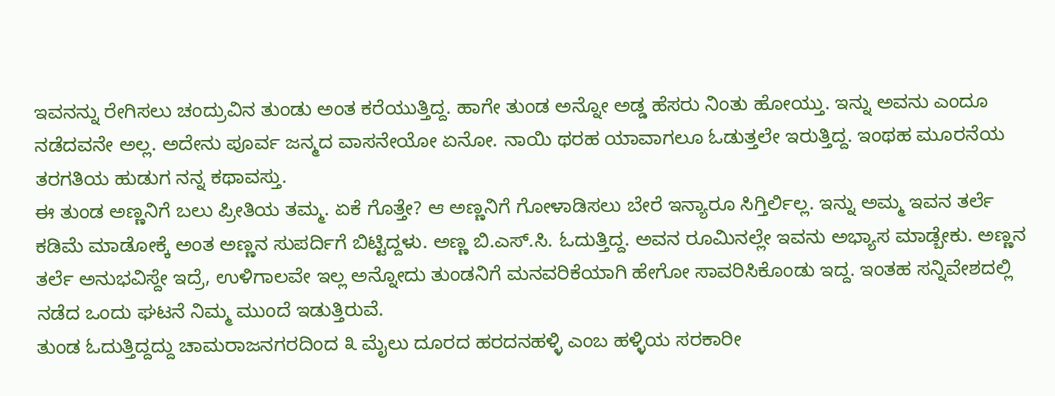ಇವನನ್ನು ರೇಗಿಸಲು ಚಂದ್ರುವಿನ ತುಂಡು ಅಂತ ಕರೆಯುತ್ತಿದ್ದ. ಹಾಗೇ ತುಂಡ ಅನ್ನೋ ಅಡ್ಡ ಹೆಸರು ನಿಂತು ಹೋಯ್ತು. ಇನ್ನು ಅವನು ಎಂದೂ ನಡೆದವನೇ ಅಲ್ಲ. ಅದೇನು ಪೂರ್ವ ಜನ್ಮದ ವಾಸನೇಯೋ ಏನೋ. ನಾಯಿ ಥರಹ ಯಾವಾಗಲೂ ಓಡುತ್ತಲೇ ಇರುತ್ತಿದ್ದ. ಇಂಥಹ ಮೂರನೆಯ ತರಗತಿಯ ಹುಡುಗ ನನ್ನ ಕಥಾವಸ್ತು.
ಈ ತುಂಡ ಅಣ್ಣನಿಗೆ ಬಲು ಪ್ರೀತಿಯ ತಮ್ಮ. ಏಕೆ ಗೊತ್ತೇ? ಆ ಅಣ್ಣನಿಗೆ ಗೋಳಾಡಿಸಲು ಬೇರೆ ಇನ್ಯಾರೂ ಸಿಗ್ತಿರ್ಲಿಲ್ಲ. ಇನ್ನು ಅಮ್ಮ ಇವನ ತರ್ಲೆ ಕಡಿಮೆ ಮಾಡೋಕ್ಕೆ ಅಂತ ಅಣ್ಣನ ಸುಪರ್ದಿಗೆ ಬಿಟ್ಟಿದ್ದಳು. ಅಣ್ಣ ಬಿ.ಎಸ್.ಸಿ. ಓದುತ್ತಿದ್ದ. ಅವನ ರೂಮಿನಲ್ಲೇ ಇವನು ಅಭ್ಯಾಸ ಮಾಡ್ಬೇಕು. ಅಣ್ಣನ ತರ್ಲೆ ಅನುಭವಿಸ್ದೇ ಇದ್ರೆ, ಉಳಿಗಾಲವೇ ಇಲ್ಲ ಅನ್ನೋದು ತುಂಡನಿಗೆ ಮನವರಿಕೆಯಾಗಿ ಹೇಗೋ ಸಾವರಿಸಿಕೊಂಡು ಇದ್ದ. ಇಂತಹ ಸನ್ನಿವೇಶದಲ್ಲಿ ನಡೆದ ಒಂದು ಘಟನೆ ನಿಮ್ಮ ಮುಂದೆ ಇಡುತ್ತಿರುವೆ.
ತುಂಡ ಓದುತ್ತಿದ್ದದ್ದು ಚಾಮರಾಜನಗರದಿಂದ ೩ ಮೈಲು ದೂರದ ಹರದನಹಳ್ಳಿ ಎಂಬ ಹಳ್ಳಿಯ ಸರಕಾರೀ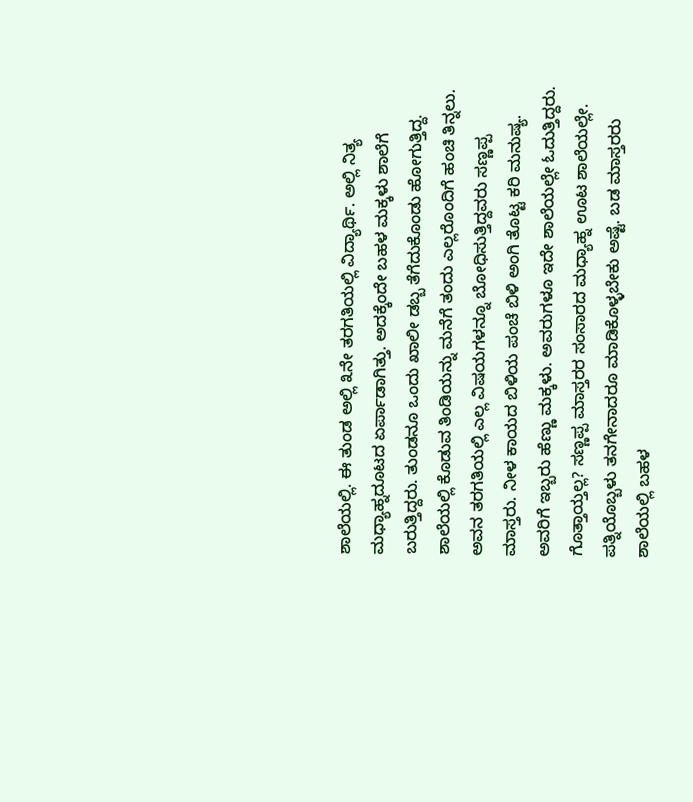ಶಾಲೆಯಲ್ಲಿ. ಈ ತುಂಡ ಅಲ್ಲಿ ೩ನೇ ತರಗತಿಯಲ್ಲಿ ವಿದ್ಯಾರ್ಥಿ. ಅಲ್ಲಿ ನಿತ್ಯ ಮಧ್ಯಾಹ್ನದೂಟದ ಏರ್ಪಾಡಾಗಿತ್ತು. ಅದಕ್ಕೆಂದೇ ಬಹಳ ಮಕ್ಕಳು ಶಾಲೆಗೆ ಬರುತ್ತಿದ್ದರು. ತುಂಡನೂ ಒಂದು ಖಾಲೀ ಡಬ್ಬ ತೆಗೆದುಕೊಂಡು ಹೋಗುತ್ತಿದ್ದ. ಶಾಲೆಯಲ್ಲಿ ಕೊಡುವ ತಿಂಡಿಯನ್ನು ಮನೆಗೆ ತಂದು ಎಲ್ಲರೊಂದಿಗೆ ಹಂಚಿ ತಿನ್ನಲು. ಅವನ ತರಗತಿಯಲ್ಲಿ ಎಲ್ಲ ವಿಷಯಗಳನ್ನೂ ಬೋಧಿಸುತ್ತಿದ್ದವರು ಸಣ್ಣಪ್ಪ ಮಾಸ್ತರು. ನೀಳ ಕಾಯದ ಬಿಳಿಯ ಪಂಚೆ ಬಿಳಿ ಅಂಗಿ ತೊಟ್ಟ ಕರಿ ಮನುಷ್ಯ. ಅವರಿಗೆ ಇಬ್ಬರು ಹೆಣ್ಣು ಮಕ್ಕಳು. ಅವರುಗಳೂ ಇದೇ ಶಾಲೆಯಲ್ಲೇ ಓದುತ್ತಿದ್ದರು. ಗೊತ್ತಾಯ್ತಲ್ಲ? ಸಣ್ಣಪ್ಪ ಮಾಸ್ತರರ ಸಂಸಾರದ ಮಧ್ಯಾಹ್ನ ಊಟ ಶಾಲೆಯಲ್ಲೇ. ಪತ್ನಿಯೊಬ್ಬಳು ತನಗೇನಾದರೂ ಮಾಡಿಕೊಳ್ಳಬೇಕು ಅಷ್ಟೆ. ಬಡ ಮಾಸ್ತರರು ಶಾಲೆಯಲ್ಲಿ ಬಹಳ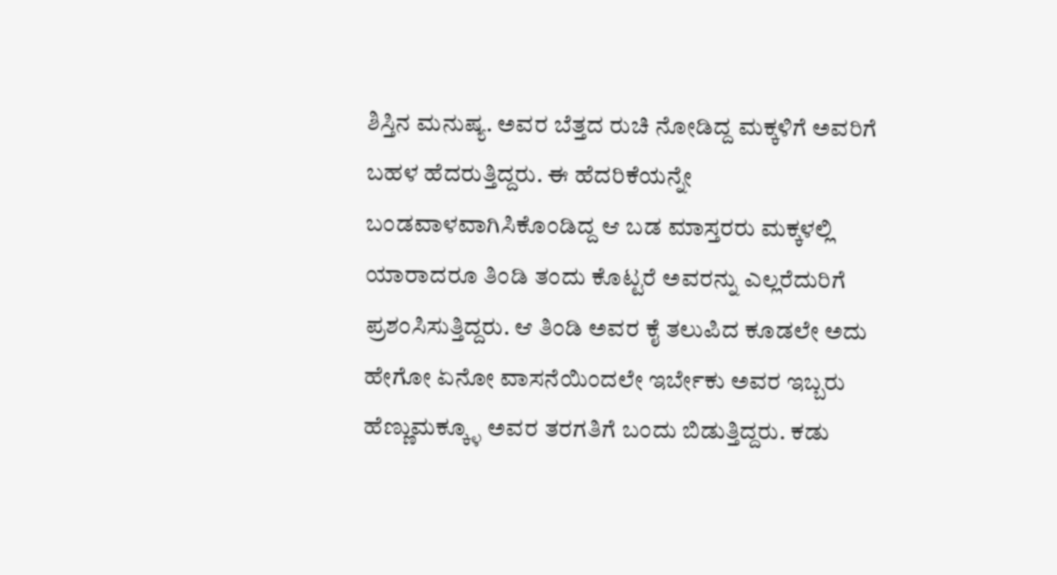ಶಿಸ್ತಿನ ಮನುಷ್ಯ. ಅವರ ಬೆತ್ತದ ರುಚಿ ನೋಡಿದ್ದ ಮಕ್ಕಳಿಗೆ ಅವರಿಗೆ ಬಹಳ ಹೆದರುತ್ತಿದ್ದರು. ಈ ಹೆದರಿಕೆಯನ್ನೇ ಬಂಡವಾಳವಾಗಿಸಿಕೊಂಡಿದ್ದ ಆ ಬಡ ಮಾಸ್ತರರು ಮಕ್ಕಳಲ್ಲಿ ಯಾರಾದರೂ ತಿಂಡಿ ತಂದು ಕೊಟ್ಟರೆ ಅವರನ್ನು ಎಲ್ಲರೆದುರಿಗೆ ಪ್ರಶಂಸಿಸುತ್ತಿದ್ದರು. ಆ ತಿಂಡಿ ಅವರ ಕೈ ತಲುಪಿದ ಕೂಡಲೇ ಅದು ಹೇಗೋ ಏನೋ ವಾಸನೆಯಿಂದಲೇ ಇರ್ಬೇಕು ಅವರ ಇಬ್ಬರು ಹೆಣ್ಣುಮಕ್ಕ್ಳೂ ಅವರ ತರಗತಿಗೆ ಬಂದು ಬಿಡುತ್ತಿದ್ದರು. ಕಡು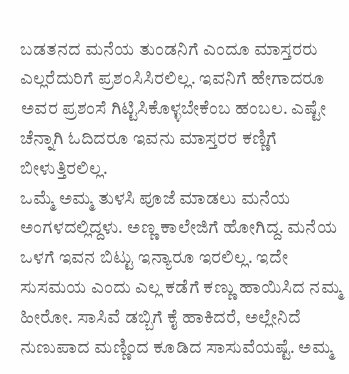ಬಡತನದ ಮನೆಯ ತುಂಡನಿಗೆ ಎಂದೂ ಮಾಸ್ತರರು ಎಲ್ಲರೆದುರಿಗೆ ಪ್ರಶಂಸಿಸಿರಲಿಲ್ಲ. ಇವನಿಗೆ ಹೇಗಾದರೂ ಅವರ ಪ್ರಶಂಸೆ ಗಿಟ್ಟಿಸಿಕೊಳ್ಳಬೇಕೆಂಬ ಹಂಬಲ. ಎಷ್ಟೇ ಚೆನ್ನಾಗಿ ಓದಿದರೂ ಇವನು ಮಾಸ್ತರರ ಕಣ್ಣಿಗೆ ಬೀಳುತ್ತಿರಲಿಲ್ಲ.
ಒಮ್ಮೆ ಅಮ್ಮ ತುಳಸಿ ಪೂಜೆ ಮಾಡಲು ಮನೆಯ ಅಂಗಳದಲ್ಲಿದ್ದಳು. ಅಣ್ಣ ಕಾಲೇಜಿಗೆ ಹೋಗಿದ್ದ. ಮನೆಯ ಒಳಗೆ ಇವನ ಬಿಟ್ಟು ಇನ್ಯಾರೂ ಇರಲಿಲ್ಲ. ಇದೇ ಸುಸಮಯ ಎಂದು ಎಲ್ಲ ಕಡೆಗೆ ಕಣ್ಣು ಹಾಯಿಸಿದ ನಮ್ಮ ಹೀರೋ. ಸಾಸಿವೆ ಡಬ್ಬಿಗೆ ಕೈ ಹಾಕಿದರೆ, ಅಲ್ಲೇನಿದೆ ನುಣುಪಾದ ಮಣ್ಣಿಂದ ಕೂಡಿದ ಸಾಸುವೆಯಷ್ಟೆ. ಅಮ್ಮ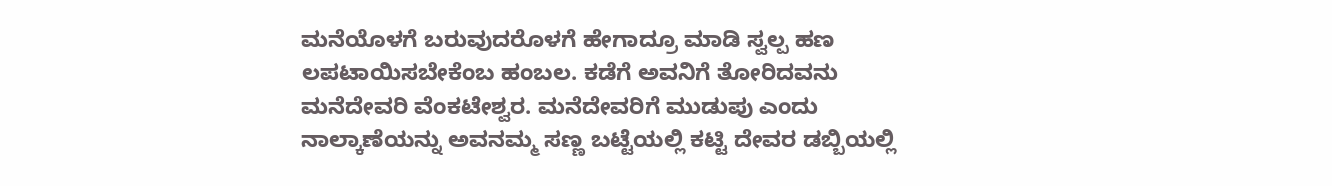ಮನೆಯೊಳಗೆ ಬರುವುದರೊಳಗೆ ಹೇಗಾದ್ರೂ ಮಾಡಿ ಸ್ವಲ್ಪ ಹಣ ಲಪಟಾಯಿಸಬೇಕೆಂಬ ಹಂಬಲ. ಕಡೆಗೆ ಅವನಿಗೆ ತೋರಿದವನು ಮನೆದೇವರಿ ವೆಂಕಟೇಶ್ವರ. ಮನೆದೇವರಿಗೆ ಮುಡುಪು ಎಂದು ನಾಲ್ಕಾಣೆಯನ್ನು ಅವನಮ್ಮ ಸಣ್ಣ ಬಟ್ಟೆಯಲ್ಲಿ ಕಟ್ಟಿ ದೇವರ ಡಬ್ಬಿಯಲ್ಲಿ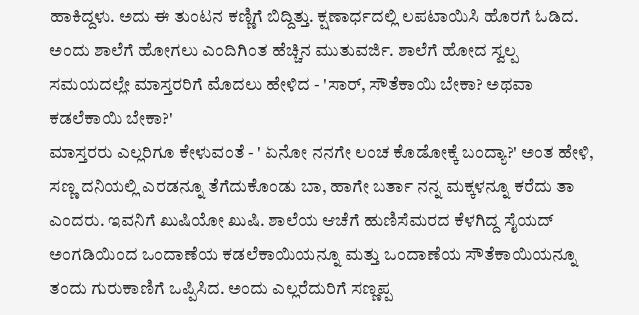ಹಾಕಿದ್ದಳು. ಅದು ಈ ತುಂಟನ ಕಣ್ಣಿಗೆ ಬಿದ್ದಿತ್ತು. ಕ್ಷಣಾರ್ಧದಲ್ಲಿ ಲಪಟಾಯಿಸಿ ಹೊರಗೆ ಓಡಿದ.
ಅಂದು ಶಾಲೆಗೆ ಹೋಗಲು ಎಂದಿಗಿಂತ ಹೆಚ್ಚಿನ ಮುತುವರ್ಜಿ. ಶಾಲೆಗೆ ಹೋದ ಸ್ವಲ್ಪ ಸಮಯದಲ್ಲೇ ಮಾಸ್ತರರಿಗೆ ಮೊದಲು ಹೇಳಿದ - 'ಸಾರ್, ಸೌತೆಕಾಯಿ ಬೇಕಾ? ಅಥವಾ ಕಡಲೆಕಾಯಿ ಬೇಕಾ?'
ಮಾಸ್ತರರು ಎಲ್ಲರಿಗೂ ಕೇಳುವಂತೆ - ' ಏನೋ ನನಗೇ ಲಂಚ ಕೊಡೋಕ್ಕೆ ಬಂದ್ಯಾ?' ಅಂತ ಹೇಳಿ, ಸಣ್ಣ ದನಿಯಲ್ಲಿ ಎರಡನ್ನೂ ತೆಗೆದುಕೊಂಡು ಬಾ, ಹಾಗೇ ಬರ್ತಾ ನನ್ನ ಮಕ್ಕಳನ್ನೂ ಕರೆದು ತಾ ಎಂದರು. ಇವನಿಗೆ ಖುಷಿಯೋ ಖುಷಿ. ಶಾಲೆಯ ಆಚೆಗೆ ಹುಣಿಸೆಮರದ ಕೆಳಗಿದ್ದ ಸೈಯದ್ ಅಂಗಡಿಯಿಂದ ಒಂದಾಣೆಯ ಕಡಲೆಕಾಯಿಯನ್ನೂ ಮತ್ತು ಒಂದಾಣೆಯ ಸೌತೆಕಾಯಿಯನ್ನೂ ತಂದು ಗುರುಕಾಣಿಗೆ ಒಪ್ಪಿಸಿದ. ಅಂದು ಎಲ್ಲರೆದುರಿಗೆ ಸಣ್ಣಪ್ಪ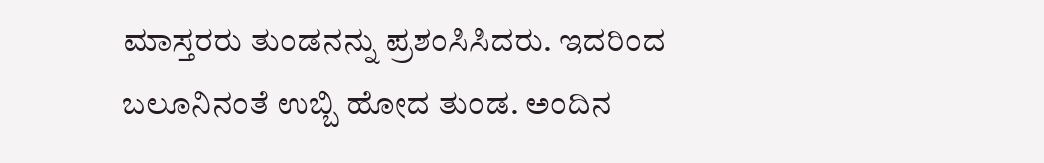ಮಾಸ್ತರರು ತುಂಡನನ್ನು ಪ್ರಶಂಸಿಸಿದರು. ಇದರಿಂದ ಬಲೂನಿನಂತೆ ಉಬ್ಬಿ ಹೋದ ತುಂಡ. ಅಂದಿನ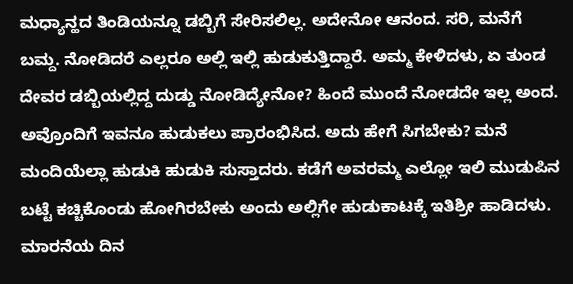ಮಧ್ಯಾನ್ಹದ ತಿಂಡಿಯನ್ನೂ ಡಬ್ಬಿಗೆ ಸೇರಿಸಲಿಲ್ಲ. ಅದೇನೋ ಆನಂದ. ಸರಿ, ಮನೆಗೆ ಬಮ್ದ. ನೋಡಿದರೆ ಎಲ್ಲರೂ ಅಲ್ಲಿ ಇಲ್ಲಿ ಹುಡುಕುತ್ತಿದ್ದಾರೆ. ಅಮ್ಮ ಕೇಳಿದಳು, ಏ ತುಂಡ ದೇವರ ಡಬ್ಬಿಯಲ್ಲಿದ್ದ ದುಡ್ಡು ನೋಡಿದ್ಯೇನೋ? ಹಿಂದೆ ಮುಂದೆ ನೋಡದೇ ಇಲ್ಲ ಅಂದ. ಅವ್ರೊಂದಿಗೆ ಇವನೂ ಹುಡುಕಲು ಪ್ರಾರಂಭಿಸಿದ. ಅದು ಹೇಗೆ ಸಿಗಬೇಕು? ಮನೆ ಮಂದಿಯೆಲ್ಲಾ ಹುಡುಕಿ ಹುಡುಕಿ ಸುಸ್ತಾದರು. ಕಡೆಗೆ ಅವರಮ್ಮ ಎಲ್ಲೋ ಇಲಿ ಮುಡುಪಿನ ಬಟ್ಟೆ ಕಚ್ಚಿಕೊಂಡು ಹೋಗಿರಬೇಕು ಅಂದು ಅಲ್ಲಿಗೇ ಹುಡುಕಾಟಕ್ಕೆ ಇತಿಶ್ರೀ ಹಾಡಿದಳು. ಮಾರನೆಯ ದಿನ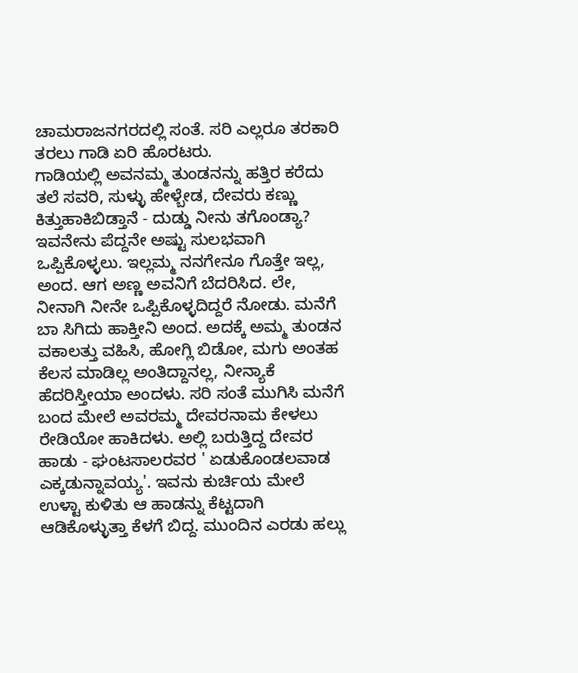ಚಾಮರಾಜನಗರದಲ್ಲಿ ಸಂತೆ. ಸರಿ ಎಲ್ಲರೂ ತರಕಾರಿ ತರಲು ಗಾಡಿ ಏರಿ ಹೊರಟರು.
ಗಾಡಿಯಲ್ಲಿ ಅವನಮ್ಮ ತುಂಡನನ್ನು ಹತ್ತಿರ ಕರೆದು ತಲೆ ಸವರಿ, ಸುಳ್ಳು ಹೇಳ್ಬೇಡ, ದೇವರು ಕಣ್ಣು ಕಿತ್ತುಹಾಕಿಬಿಡ್ತಾನೆ - ದುಡ್ಡು ನೀನು ತಗೊಂಡ್ಯಾ? ಇವನೇನು ಪೆದ್ದನೇ ಅಷ್ಟು ಸುಲಭವಾಗಿ ಒಪ್ಪಿಕೊಳ್ಳಲು. ಇಲ್ಲಮ್ಮ ನನಗೇನೂ ಗೊತ್ತೇ ಇಲ್ಲ, ಅಂದ. ಆಗ ಅಣ್ಣ ಅವನಿಗೆ ಬೆದರಿಸಿದ. ಲೇ, ನೀನಾಗಿ ನೀನೇ ಒಪ್ಪಿಕೊಳ್ಳದಿದ್ದರೆ ನೋಡು. ಮನೆಗೆ ಬಾ ಸಿಗಿದು ಹಾಕ್ತೀನಿ ಅಂದ. ಅದಕ್ಕೆ ಅಮ್ಮ ತುಂಡನ ವಕಾಲತ್ತು ವಹಿಸಿ, ಹೋಗ್ಲಿ ಬಿಡೋ, ಮಗು ಅಂತಹ ಕೆಲಸ ಮಾಡಿಲ್ಲ ಅಂತಿದ್ದಾನಲ್ಲ, ನೀನ್ಯಾಕೆ ಹೆದರಿಸ್ತೀಯಾ ಅಂದಳು. ಸರಿ ಸಂತೆ ಮುಗಿಸಿ ಮನೆಗೆ ಬಂದ ಮೇಲೆ ಅವರಮ್ಮ ದೇವರನಾಮ ಕೇಳಲು ರೇಡಿಯೋ ಹಾಕಿದಳು. ಅಲ್ಲಿ ಬರುತ್ತಿದ್ದ ದೇವರ ಹಾಡು - ಘಂಟಸಾಲರವರ ' ಏಡುಕೊಂಡಲವಾಡ ಎಕ್ಕಡುನ್ನಾವಯ್ಯ'. ಇವನು ಕುರ್ಚಿಯ ಮೇಲೆ ಉಳ್ಟಾ ಕುಳಿತು ಆ ಹಾಡನ್ನು ಕೆಟ್ಟದಾಗಿ ಆಡಿಕೊಳ್ಳುತ್ತಾ ಕೆಳಗೆ ಬಿದ್ದ. ಮುಂದಿನ ಎರಡು ಹಲ್ಲು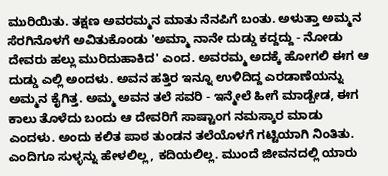ಮುರಿಯಿತು. ತಕ್ಷಣ ಅವರಮ್ಮನ ಮಾತು ನೆನಪಿಗೆ ಬಂತು. ಅಳುತ್ತಾ ಅಮ್ಮನ ಸೆರಗಿನೊಳಗೆ ಅವಿತುಕೊಂಡು 'ಅಮ್ಮಾ ನಾನೇ ದುಡ್ಡು ಕದ್ದದ್ದು - ನೋಡು ದೇವರು ಹಲ್ಲು ಮುರಿದುಹಾಕಿದ' ಎಂದ. ಅವರಮ್ಮ ಅದಕ್ಕೆ ಹೋಗಲಿ ಈಗ ಆ ದುಡ್ಡು ಎಲ್ಲಿ ಅಂದಳು. ಅವನ ಹತ್ತಿರ ಇನ್ನೂ ಉಳಿದಿದ್ದ ಎರಡಾಣೆಯನ್ನು ಅಮ್ಮನ ಕೈಗಿತ್ತ. ಅಮ್ಮ ಅವನ ತಲೆ ಸವರಿ - ಇನ್ಮೇಲೆ ಹೀಗೆ ಮಾಡ್ಬೇಡ, ಈಗ ಕಾಲು ತೊಳೆದು ಬಂದು ಆ ದೇವರಿಗೆ ಸಾಷ್ಟಾಂಗ ನಮಸ್ಕಾರ ಮಾಡು ಎಂದಳು. ಅಂದು ಕಲಿತ ಪಾಠ ತುಂಡನ ತಲೆಯೊಳಗೆ ಗಟ್ಟಿಯಾಗಿ ನಿಂತಿತು. ಎಂದಿಗೂ ಸುಳ್ಳನ್ನು ಹೇಳಲಿಲ್ಲ, ಕದಿಯಲಿಲ್ಲ. ಮುಂದೆ ಜೀವನದಲ್ಲಿ ಯಾರು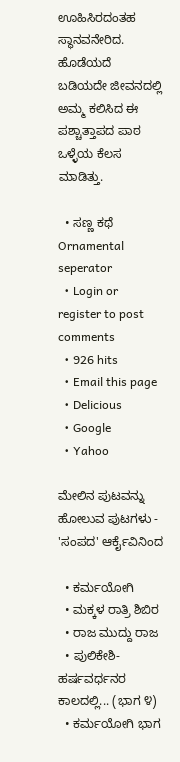ಊಹಿಸಿರದಂತಹ ಸ್ಥಾನವನೇರಿದ.
ಹೊಡೆಯದೆ ಬಡಿಯದೇ ಜೀವನದಲ್ಲಿ ಅಮ್ಮ ಕಲಿಸಿದ ಈ ಪಶ್ಚಾತ್ತಾಪದ ಪಾಠ ಒಳ್ಳೆಯ ಕೆಲಸ ಮಾಡಿತ್ತು.

  • ಸಣ್ಣ ಕಥೆ
Ornamental seperator
  • Login or register to post comments
  • 926 hits
  • Email this page
  • Delicious
  • Google
  • Yahoo

ಮೇಲಿನ ಪುಟವನ್ನು ಹೋಲುವ ಪುಟಗಳು - 'ಸಂಪದ' ಆರ್ಕೈವಿನಿಂದ

  • ಕರ್ಮಯೋಗಿ
  • ಮಕ್ಕಳ ರಾತ್ರಿ ಶಿಬಿರ
  • ರಾಜ ಮುದ್ದು ರಾಜ
  • ಪುಲಿಕೇಶಿ-ಹರ್ಷವರ್ಧನರ ಕಾಲದಲ್ಲಿ... (ಭಾಗ ೪)
  • ಕರ್ಮಯೋಗಿ ಭಾಗ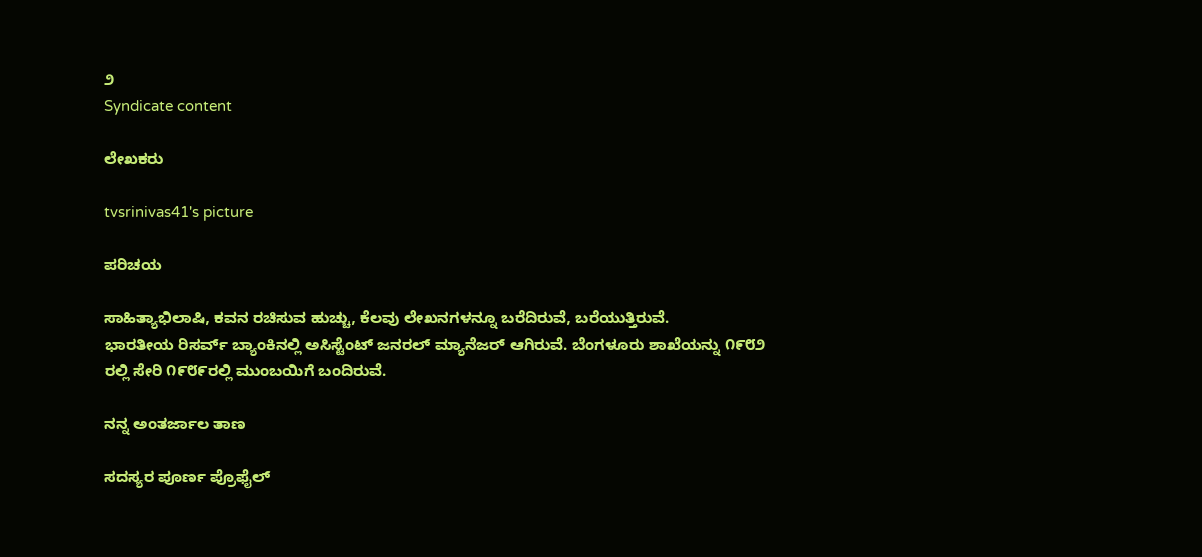೨
Syndicate content

ಲೇಖಕರು

tvsrinivas41's picture

ಪರಿಚಯ

ಸಾಹಿತ್ಯಾಭಿಲಾಷಿ, ಕವನ ರಚಿಸುವ ಹುಚ್ಚು, ಕೆಲವು ಲೇಖನಗಳನ್ನೂ ಬರೆದಿರುವೆ, ಬರೆಯುತ್ತಿರುವೆ.
ಭಾರತೀಯ ರಿಸರ್ವ್ ಬ್ಯಾಂಕಿನಲ್ಲಿ ಅಸಿಸ್ಟೆಂಟ್ ಜನರಲ್ ಮ್ಯಾನೆಜರ್ ಆಗಿರುವೆ. ಬೆಂಗಳೂರು ಶಾಖೆಯನ್ನು ೧೯೮೨ ರಲ್ಲಿ ಸೇರಿ ೧೯೮೯ರಲ್ಲಿ ಮುಂಬಯಿಗೆ ಬಂದಿರುವೆ.

ನನ್ನ ಅಂತರ್ಜಾಲ ತಾಣ

ಸದಸ್ಯರ ಪೂರ್ಣ ಪ್ರೊಫೈಲ್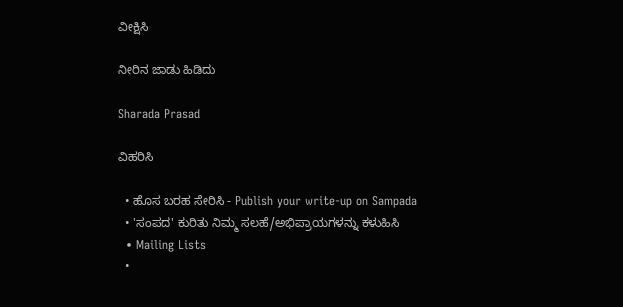ವೀಕ್ಷಿಸಿ

ನೀರಿನ ಜಾಡು ಹಿಡಿದು

Sharada Prasad

ವಿಹರಿಸಿ

  • ಹೊಸ ಬರಹ ಸೇರಿಸಿ - Publish your write-up on Sampada
  • 'ಸಂಪದ' ಕುರಿತು ನಿಮ್ಮ ಸಲಹೆ/ಅಭಿಪ್ರಾಯಗಳನ್ನು ಕಳುಹಿಸಿ
  • Mailing Lists
  •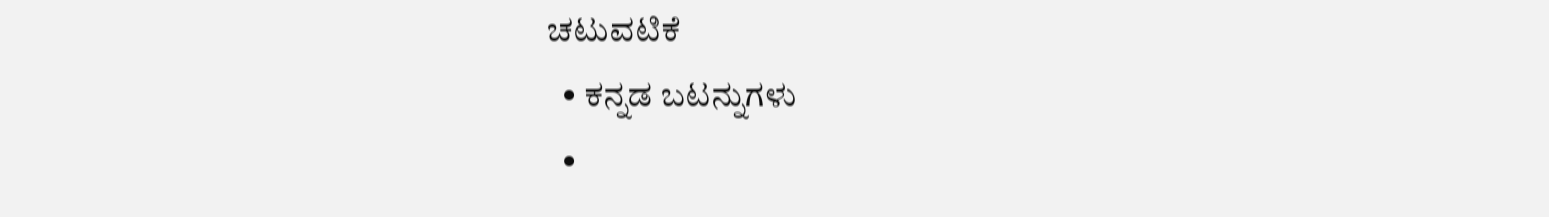ಚಟುವಟಿಕೆ
  • ಕನ್ನಡ ಬಟನ್ನುಗಳು
  •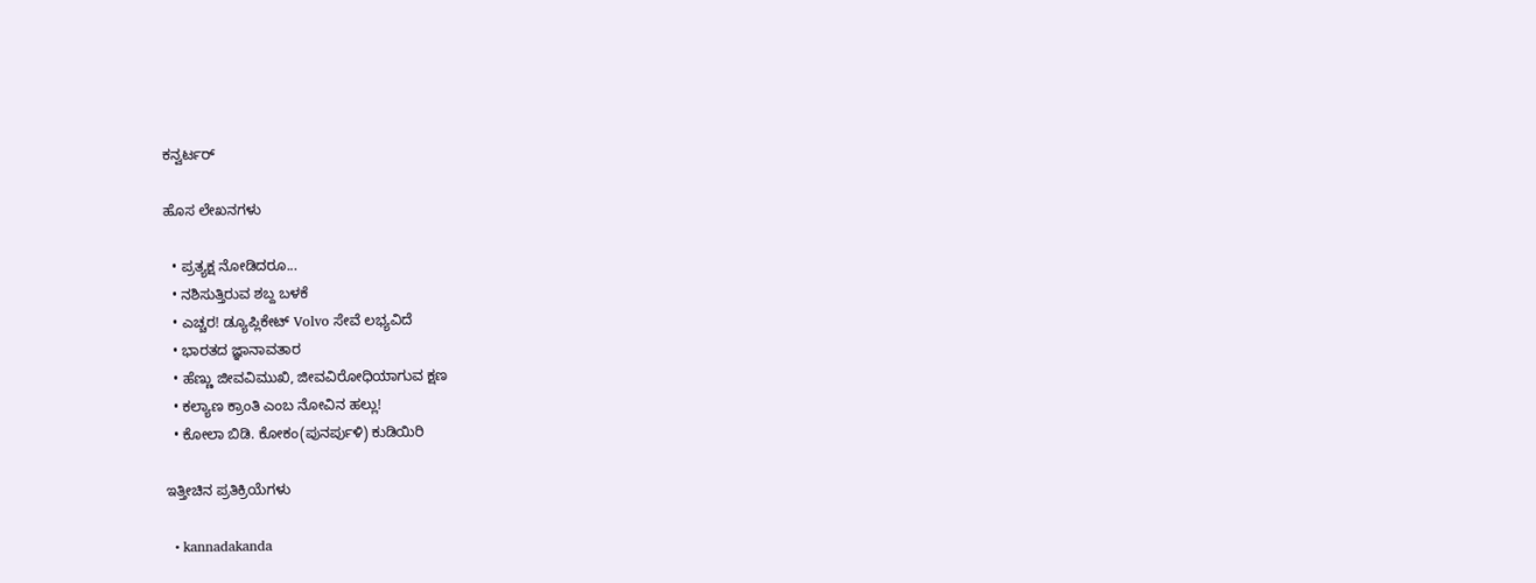ಕನ್ವರ್ಟರ್

ಹೊಸ ಲೇಖನಗಳು

  • ಪ್ರತ್ಯಕ್ಷ ನೋಡಿದರೂ...
  • ನಶಿಸುತ್ತಿರುವ ಶಬ್ದ ಬಳಕೆ
  • ಎಚ್ಚರ! ಡ್ಯೂಪ್ಲಿಕೇಟ್ Volvo ಸೇವೆ ಲಭ್ಯವಿದೆ
  • ಭಾರತದ ಜ್ಞಾನಾವತಾರ
  • ಹೆಣ್ಣು ಜೀವವಿಮುಖಿ, ಜೀವವಿರೋಧಿಯಾಗುವ ಕ್ಷಣ
  • ಕಲ್ಯಾಣ ಕ್ರಾಂತಿ ಎಂಬ ನೋವಿನ ಹಲ್ಲು!
  • ಕೋಲಾ ಬಿಡಿ. ಕೋಕಂ(ಪುನರ್ಪುಳಿ) ಕುಡಿಯಿರಿ

ಇತ್ತೀಚಿನ ಪ್ರತಿಕ್ರಿಯೆಗಳು

  • kannadakanda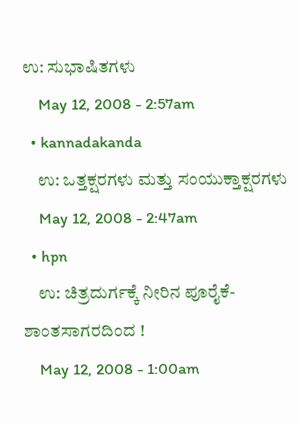ಉ: ಸುಭಾಷಿತಗಳು
    May 12, 2008 - 2:57am
  • kannadakanda
    ಉ: ಒತ್ತಕ್ಷರಗಳು ಮತ್ತು ಸಂಯುಕ್ತಾಕ್ಷರಗಳು
    May 12, 2008 - 2:47am
  • hpn
    ಉ: ಚಿತ್ರದುರ್ಗಕ್ಕೆ ನೀರಿನ ಪೂರೈಕೆ- ಶಾಂತಸಾಗರದಿಂದ !
    May 12, 2008 - 1:00am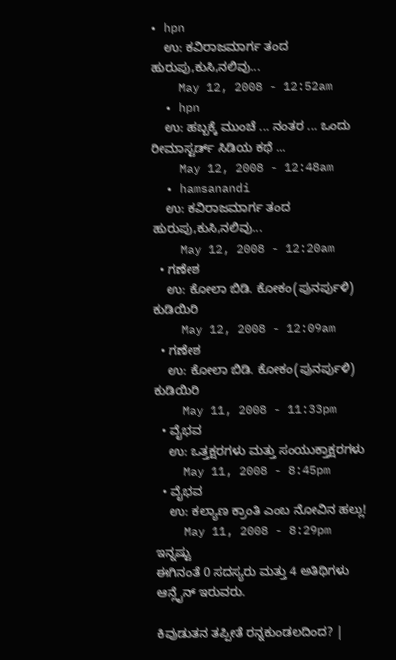• hpn
    ಉ: ಕವಿರಾಜಮಾರ್ಗ ತಂದ ಹುರುಪು,ಕುಸಿ,ನಲಿವು...
    May 12, 2008 - 12:52am
  • hpn
    ಉ: ಹಬ್ಬಕ್ಕೆ ಮುಂಚೆ ... ನಂತರ ... ಒಂದು ರೀಮಾಸ್ಟರ್ಡ್ ಸಿಡಿಯ ಕಥೆ ...
    May 12, 2008 - 12:48am
  • hamsanandi
    ಉ: ಕವಿರಾಜಮಾರ್ಗ ತಂದ ಹುರುಪು,ಕುಸಿ,ನಲಿವು...
    May 12, 2008 - 12:20am
  • ಗಣೇಶ
    ಉ: ಕೋಲಾ ಬಿಡಿ. ಕೋಕಂ(ಪುನರ್ಪುಳಿ) ಕುಡಿಯಿರಿ
    May 12, 2008 - 12:09am
  • ಗಣೇಶ
    ಉ: ಕೋಲಾ ಬಿಡಿ. ಕೋಕಂ(ಪುನರ್ಪುಳಿ) ಕುಡಿಯಿರಿ
    May 11, 2008 - 11:33pm
  • ವೈಭವ
    ಉ: ಒತ್ತಕ್ಷರಗಳು ಮತ್ತು ಸಂಯುಕ್ತಾಕ್ಷರಗಳು
    May 11, 2008 - 8:45pm
  • ವೈಭವ
    ಉ: ಕಲ್ಯಾಣ ಕ್ರಾಂತಿ ಎಂಬ ನೋವಿನ ಹಲ್ಲು!
    May 11, 2008 - 8:29pm
ಇನ್ನಷ್ಟು
ಈಗಿನಂತೆ 0 ಸದಸ್ಯರು ಮತ್ತು 4 ಅತಿಥಿಗಳು ಆನ್ಲೈನ್ ಇರುವರು.

ಕಿವುಡುತನ ತಪ್ಪೀತೆ ರನ್ನಕುಂಡಲದಿಂದ? |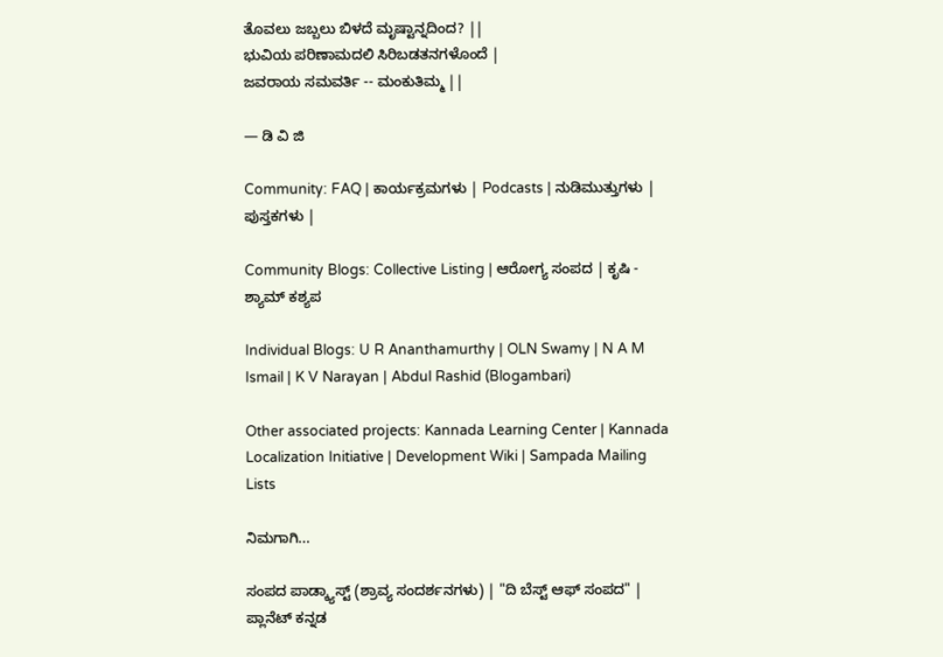ತೊವಲು ಜಬ್ಬಲು ಬಿಳದೆ ಮೃಷ್ಟಾನ್ನದಿಂದ? ||
ಭುವಿಯ ಪರಿಣಾಮದಲಿ ಸಿರಿಬಡತನಗಳೊಂದೆ |
ಜವರಾಯ ಸಮವರ್ತಿ -- ಮಂಕುತಿಮ್ಮ ||

— ಡಿ ವಿ ಜಿ

Community: FAQ | ಕಾರ್ಯಕ್ರಮಗಳು | Podcasts | ನುಡಿಮುತ್ತುಗಳು | ಪುಸ್ತಕಗಳು |

Community Blogs: Collective Listing | ಆರೋಗ್ಯ ಸಂಪದ | ಕೃಷಿ - ಶ್ಯಾಮ್ ಕಶ್ಯಪ

Individual Blogs: U R Ananthamurthy | OLN Swamy | N A M Ismail | K V Narayan | Abdul Rashid (Blogambari)

Other associated projects: Kannada Learning Center | Kannada Localization Initiative | Development Wiki | Sampada Mailing Lists

ನಿಮಗಾಗಿ...

ಸಂಪದ ಪಾಡ್ಕ್ಯಾಸ್ಟ್ (ಶ್ರಾವ್ಯ ಸಂದರ್ಶನಗಳು) | "ದಿ ಬೆಸ್ಟ್ ಆಫ್ ಸಂಪದ" | ಪ್ಲಾನೆಟ್ ಕನ್ನಡ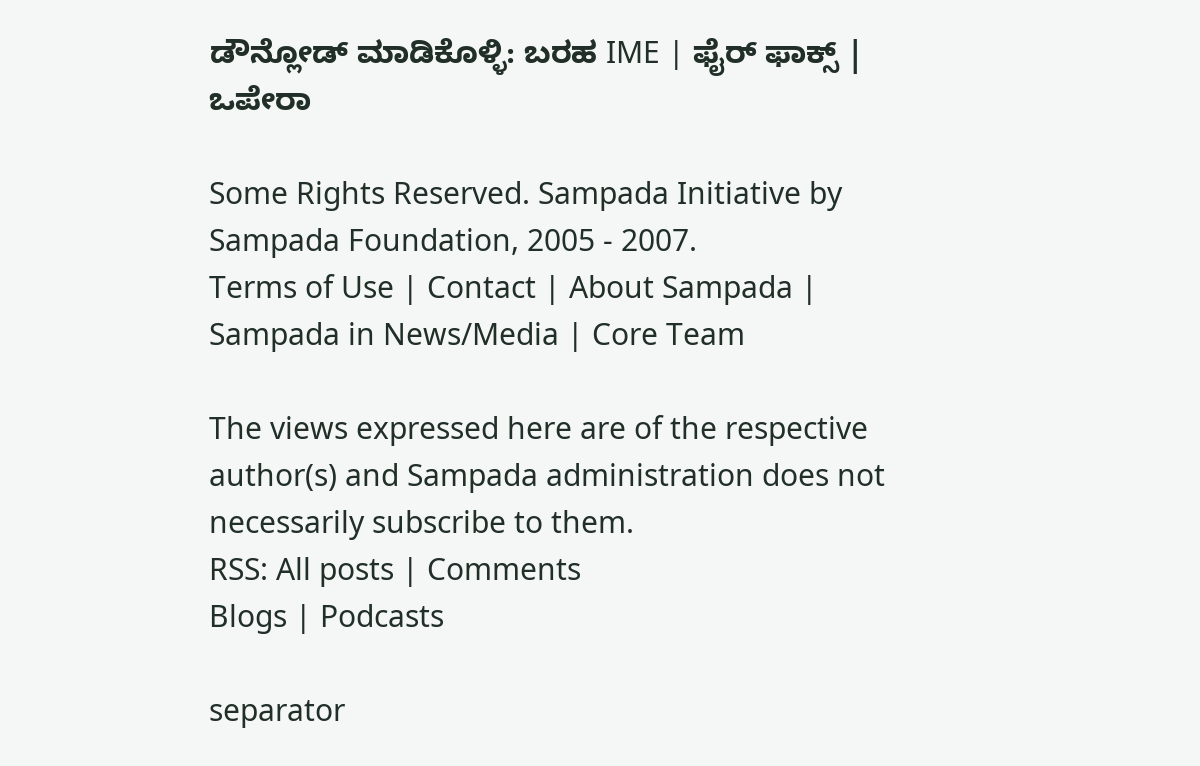ಡೌನ್ಲೋಡ್ ಮಾಡಿಕೊಳ್ಳಿ: ಬರಹ IME | ಫೈರ್ ಫಾಕ್ಸ್ | ಒಪೇರಾ

Some Rights Reserved. Sampada Initiative by Sampada Foundation, 2005 - 2007.
Terms of Use | Contact | About Sampada | Sampada in News/Media | Core Team

The views expressed here are of the respective author(s) and Sampada administration does not necessarily subscribe to them.
RSS: All posts | Comments
Blogs | Podcasts

separator